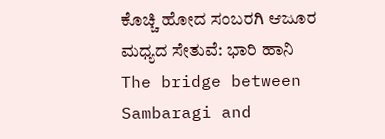ಕೊಚ್ಚಿ ಹೋದ ಸಂಬರಗಿ ಆಜೂರ ಮಧ್ಯದ ಸೇತುವೆ: ಭಾರಿ ಹಾನಿ
The bridge between Sambaragi and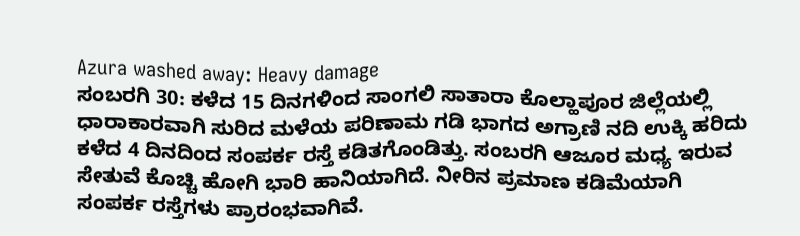Azura washed away: Heavy damage
ಸಂಬರಗಿ 30: ಕಳೆದ 15 ದಿನಗಳಿಂದ ಸಾಂಗಲಿ ಸಾತಾರಾ ಕೊಲ್ಹಾಪೂರ ಜಿಲ್ಲೆಯಲ್ಲಿ ಧಾರಾಕಾರವಾಗಿ ಸುರಿದ ಮಳೆಯ ಪರಿಣಾಮ ಗಡಿ ಭಾಗದ ಅಗ್ರಾಣಿ ನದಿ ಉಕ್ಕಿ ಹರಿದು ಕಳೆದ 4 ದಿನದಿಂದ ಸಂಪರ್ಕ ರಸ್ತೆ ಕಡಿತಗೊಂಡಿತ್ತು. ಸಂಬರಗಿ ಆಜೂರ ಮಧ್ಯ ಇರುವ ಸೇತುವೆ ಕೊಚ್ಚಿ ಹೋಗಿ ಭಾರಿ ಹಾನಿಯಾಗಿದೆ. ನೀರಿನ ಪ್ರಮಾಣ ಕಡಿಮೆಯಾಗಿ ಸಂಪರ್ಕ ರಸ್ತೆಗಳು ಪ್ರಾರಂಭವಾಗಿವೆ.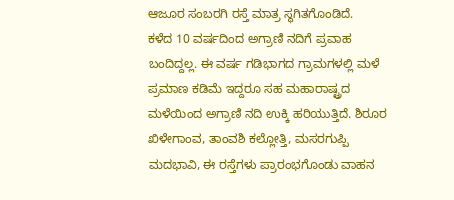ಆಜೂರ ಸಂಬರಗಿ ರಸ್ತೆ ಮಾತ್ರ ಸ್ಥಗಿತಗೊಂಡಿದೆ.
ಕಳೆದ 10 ವರ್ಷದಿಂದ ಅಗ್ರಾಣಿ ನದಿಗೆ ಪ್ರವಾಹ ಬಂದಿದ್ದಲ್ಲ. ಈ ವರ್ಷ ಗಡಿಭಾಗದ ಗ್ರಾಮಗಳಲ್ಲಿ ಮಳೆ ಪ್ರಮಾಣ ಕಡಿಮೆ ಇದ್ದರೂ ಸಹ ಮಹಾರಾಷ್ಟ್ರದ ಮಳೆಯಿಂದ ಅಗ್ರಾಣಿ ನದಿ ಉಕ್ಕಿ ಹರಿಯುತ್ತಿದೆ. ಶಿರೂರ ಖಿಳೇಗಾಂವ, ತಾಂವಶಿ ಕಲ್ಲೋತ್ತಿ, ಮಸರಗುಪ್ಪಿ ಮದಭಾವಿ, ಈ ರಸ್ತೆಗಳು ಪ್ರಾರಂಭಗೊಂಡು ವಾಹನ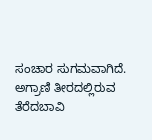ಸಂಚಾರ ಸುಗಮವಾಗಿದೆ. ಅಗ್ರಾಣಿ ತೀರದಲ್ಲಿರುವ ತೆರೆದಬಾವಿ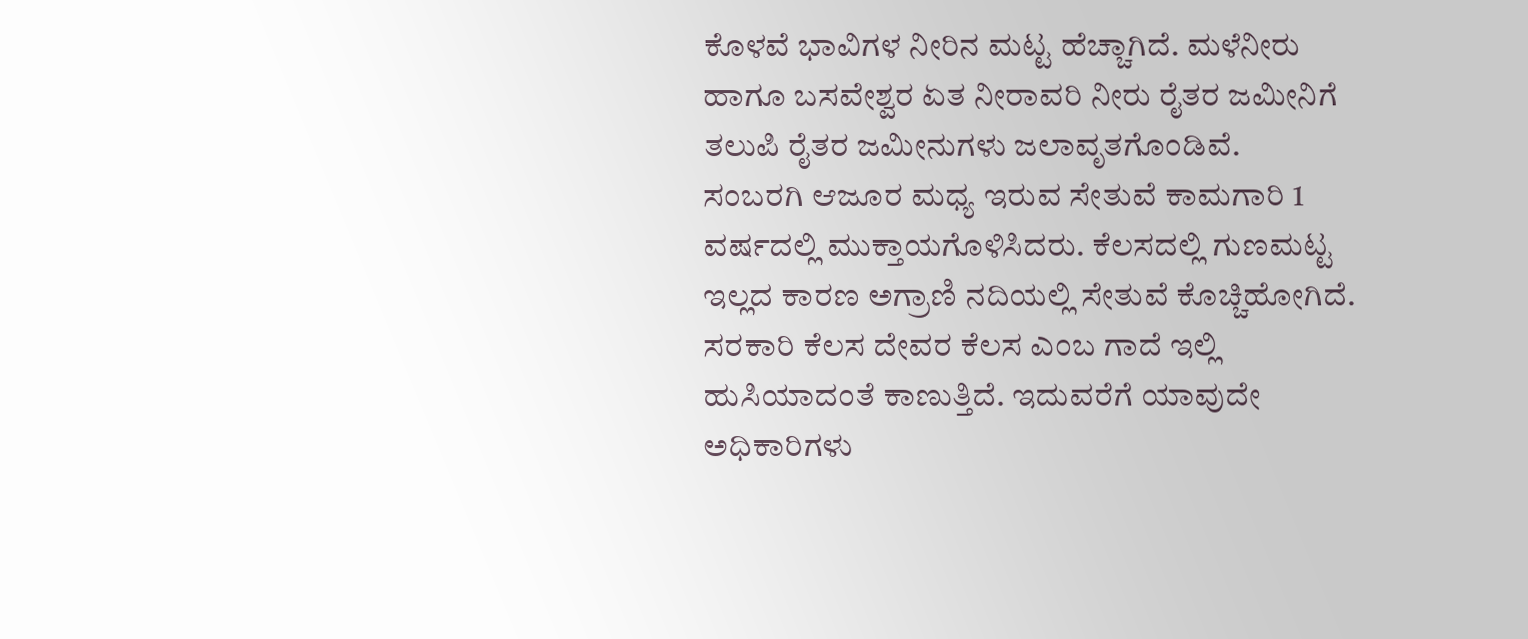ಕೊಳವೆ ಭಾವಿಗಳ ನೀರಿನ ಮಟ್ಟ ಹೆಚ್ಚಾಗಿದೆ. ಮಳೆನೀರು ಹಾಗೂ ಬಸವೇಶ್ವರ ಏತ ನೀರಾವರಿ ನೀರು ರೈತರ ಜಮೀನಿಗೆ ತಲುಪಿ ರೈತರ ಜಮೀನುಗಳು ಜಲಾವೃತಗೊಂಡಿವೆ.
ಸಂಬರಗಿ ಆಜೂರ ಮಧ್ಯ ಇರುವ ಸೇತುವೆ ಕಾಮಗಾರಿ 1 ವರ್ಷದಲ್ಲಿ ಮುಕ್ತಾಯಗೊಳಿಸಿದರು. ಕೆಲಸದಲ್ಲಿ ಗುಣಮಟ್ಟ ಇಲ್ಲದ ಕಾರಣ ಅಗ್ರಾಣಿ ನದಿಯಲ್ಲಿ ಸೇತುವೆ ಕೊಚ್ಚಿಹೋಗಿದೆ. ಸರಕಾರಿ ಕೆಲಸ ದೇವರ ಕೆಲಸ ಎಂಬ ಗಾದೆ ಇಲ್ಲಿ ಹುಸಿಯಾದಂತೆ ಕಾಣುತ್ತಿದೆ. ಇದುವರೆಗೆ ಯಾವುದೇ ಅಧಿಕಾರಿಗಳು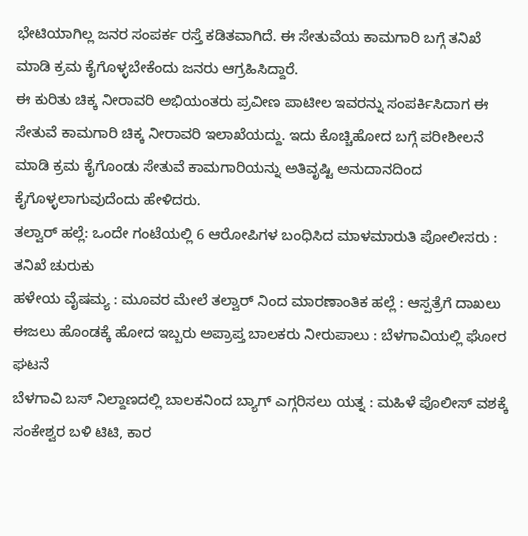ಭೇಟಿಯಾಗಿಲ್ಲ ಜನರ ಸಂಪರ್ಕ ರಸ್ತೆ ಕಡಿತವಾಗಿದೆ. ಈ ಸೇತುವೆಯ ಕಾಮಗಾರಿ ಬಗ್ಗೆ ತನಿಖೆ ಮಾಡಿ ಕ್ರಮ ಕೈಗೊಳ್ಳಬೇಕೆಂದು ಜನರು ಆಗ್ರಹಿಸಿದ್ದಾರೆ.
ಈ ಕುರಿತು ಚಿಕ್ಕ ನೀರಾವರಿ ಅಭಿಯಂತರು ಪ್ರವೀಣ ಪಾಟೀಲ ಇವರನ್ನು ಸಂಪರ್ಕಿಸಿದಾಗ ಈ ಸೇತುವೆ ಕಾಮಗಾರಿ ಚಿಕ್ಕ ನೀರಾವರಿ ಇಲಾಖೆಯದ್ದು. ಇದು ಕೊಚ್ಚಿಹೋದ ಬಗ್ಗೆ ಪರೀಶೀಲನೆ ಮಾಡಿ ಕ್ರಮ ಕೈಗೊಂಡು ಸೇತುವೆ ಕಾಮಗಾರಿಯನ್ನು ಅತಿವೃಷ್ಟಿ ಅನುದಾನದಿಂದ ಕೈಗೊಳ್ಳಲಾಗುವುದೆಂದು ಹೇಳಿದರು.
ತಲ್ವಾರ್ ಹಲ್ಲೆ: ಒಂದೇ ಗಂಟೆಯಲ್ಲಿ 6 ಆರೋಪಿಗಳ ಬಂಧಿಸಿದ ಮಾಳಮಾರುತಿ ಪೋಲೀಸರು : ತನಿಖೆ ಚುರುಕು
ಹಳೇಯ ವೈಷಮ್ಯ : ಮೂವರ ಮೇಲೆ ತಲ್ವಾರ್ ನಿಂದ ಮಾರಣಾಂತಿಕ ಹಲ್ಲೆ : ಆಸ್ಪತ್ರೆಗೆ ದಾಖಲು
ಈಜಲು ಹೊಂಡಕ್ಕೆ ಹೋದ ಇಬ್ಬರು ಅಪ್ರಾಪ್ತ ಬಾಲಕರು ನೀರುಪಾಲು : ಬೆಳಗಾವಿಯಲ್ಲಿ ಘೋರ ಘಟನೆ
ಬೆಳಗಾವಿ ಬಸ್ ನಿಲ್ದಾಣದಲ್ಲಿ ಬಾಲಕನಿಂದ ಬ್ಯಾಗ್ ಎಗ್ಗರಿಸಲು ಯತ್ನ : ಮಹಿಳೆ ಪೊಲೀಸ್ ವಶಕ್ಕೆ
ಸಂಕೇಶ್ವರ ಬಳಿ ಟಿಟಿ, ಕಾರ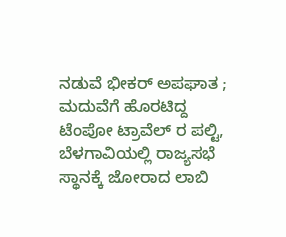ನಡುವೆ ಭೀಕರ್ ಅಪಘಾತ ; ಮದುವೆಗೆ ಹೊರಟಿದ್ದ ಟೆಂಪೋ ಟ್ರಾವೆಲ್ ರ ಪಲ್ಟಿ,
ಬೆಳಗಾವಿಯಲ್ಲಿ ರಾಜ್ಯಸಭೆ ಸ್ಥಾನಕ್ಕೆ ಜೋರಾದ ಲಾಬಿ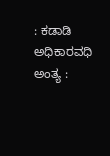: ಕಡಾಡಿ ಅಧಿಕಾರವಧಿ ಅಂತ್ಯ :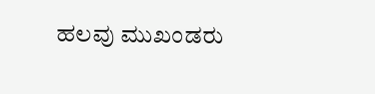ಹಲವು ಮುಖಂಡರು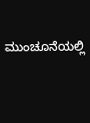ಮುಂಚೂನೆಯಲ್ಲಿ